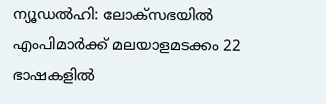ന്യൂഡൽഹി: ലോക്സഭയിൽ എംപിമാർക്ക് മലയാളമടക്കം 22 ഭാഷകളിൽ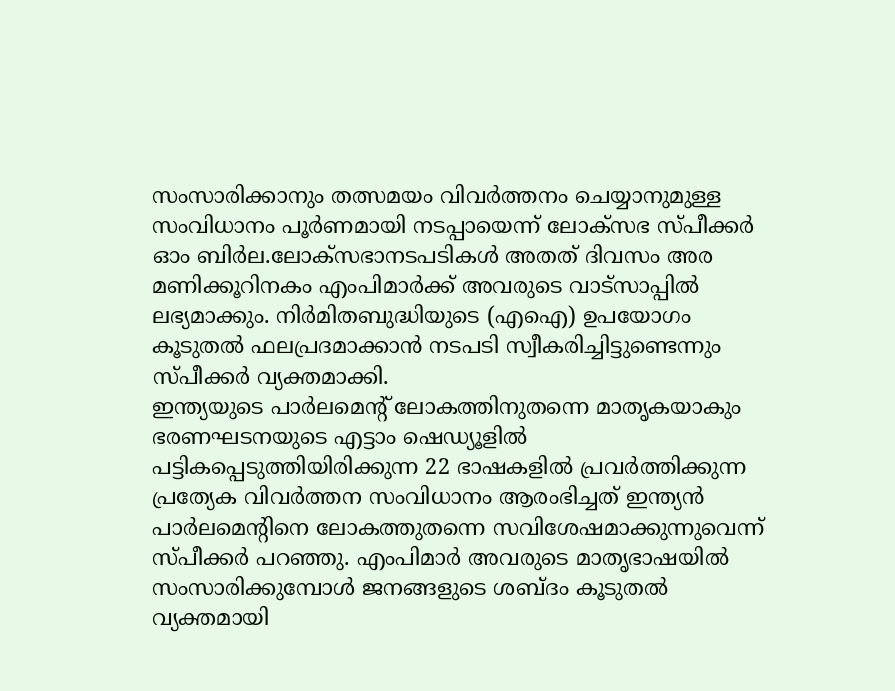സംസാരിക്കാനും തത്സമയം വിവർത്തനം ചെയ്യാനുമുള്ള സംവിധാനം പൂർണമായി നടപ്പായെന്ന് ലോക്സഭ സ്പീക്കർ ഓം ബിർല.ലോക്സഭാനടപടികൾ അതത് ദിവസം അര മണിക്കൂറിനകം എംപിമാർക്ക് അവരുടെ വാട്സാപ്പിൽ ലഭ്യമാക്കും. നിർമിതബുദ്ധിയുടെ (എഐ) ഉപയോഗം കൂടുതൽ ഫലപ്രദമാക്കാൻ നടപടി സ്വീകരിച്ചിട്ടുണ്ടെന്നും സ്പീക്കർ വ്യക്തമാക്കി.
ഇന്ത്യയുടെ പാർലമെന്റ് ലോകത്തിനുതന്നെ മാതൃകയാകും
ഭരണഘടനയുടെ എട്ടാം ഷെഡ്യൂളിൽ പട്ടികപ്പെടുത്തിയിരിക്കുന്ന 22 ഭാഷകളിൽ പ്രവർത്തിക്കുന്ന പ്രത്യേക വിവർത്തന സംവിധാനം ആരംഭിച്ചത് ഇന്ത്യൻ പാർലമെന്റിനെ ലോകത്തുതന്നെ സവിശേഷമാക്കുന്നുവെന്ന് സ്പീക്കർ പറഞ്ഞു. എംപിമാർ അവരുടെ മാതൃഭാഷയിൽ സംസാരിക്കുമ്പോൾ ജനങ്ങളുടെ ശബ്ദം കൂടുതൽ വ്യക്തമായി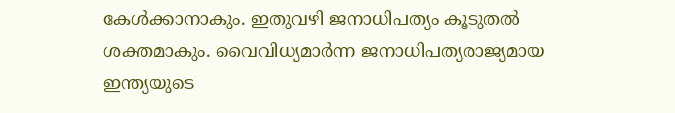കേൾക്കാനാകും. ഇതുവഴി ജനാധിപത്യം കൂടുതൽ ശക്തമാകും. വൈവിധ്യമാർന്ന ജനാധിപത്യരാജ്യമായ ഇന്ത്യയുടെ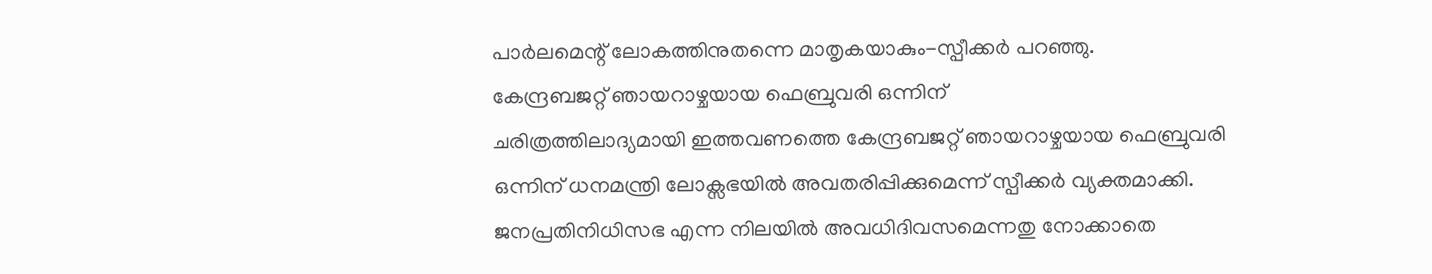പാർലമെന്റ് ലോകത്തിനുതന്നെ മാതൃകയാകും-സ്പീക്കർ പറഞ്ഞു.
കേന്ദ്രബജറ്റ് ഞായറാഴ്ചയായ ഫെബ്രുവരി ഒന്നിന്
ചരിത്രത്തിലാദ്യമായി ഇത്തവണത്തെ കേന്ദ്രബജറ്റ് ഞായറാഴ്ചയായ ഫെബ്രുവരി ഒന്നിന് ധനമന്ത്രി ലോക്സഭയിൽ അവതരിപ്പിക്കുമെന്ന് സ്പീക്കർ വ്യക്തമാക്കി. ജനപ്രതിനിധിസഭ എന്ന നിലയിൽ അവധിദിവസമെന്നതു നോക്കാതെ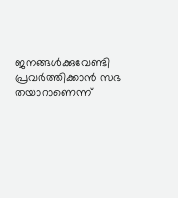ജനങ്ങൾക്കുവേണ്ടി പ്രവർത്തിക്കാൻ സഭ തയാറാണെന്ന്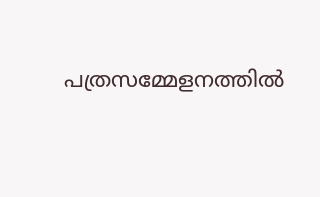പത്രസമ്മേളനത്തിൽ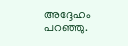അദ്ദേഹം പറഞ്ഞു.